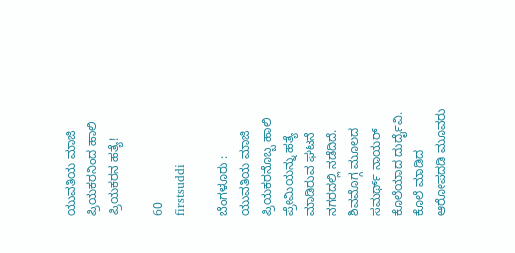ಯುವತಿಯ ಮಾಜಿ ಪ್ರಿಯಕರನಿಂದ ಹಾಲಿ ಪ್ರಿಯಕರನ ಹತ್ಯೆ!

60
firstsuddi

ಬೆಂಗಳೂರು : ಯುವತಿಯ ಮಾಜಿ ಪ್ರಿಯಕರನೊಬ್ಬ ಹಾಲಿ ಪ್ರೇಮಿಯನ್ನು ಹತ್ಯೆ ಮಾಡಿರುವ ಘಟನೆ ನಗರದಲ್ಲಿ ನಡೆದಿದೆ. ಶಿವಮೊಗ್ಗ ಮೂಲದ ಸಮರ್ಥ್ ನಾಯರ್ ಕೊಲೆಯಾದ ದುರ್ದೈವಿ. ಕೊಲೆ ಮಾಡಿದ ಆರೋಪದಡಿ ಮೂವರು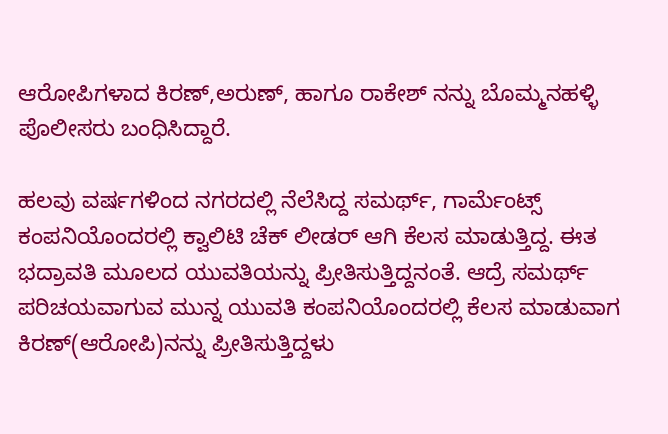ಆರೋಪಿಗಳಾದ ಕಿರಣ್,ಅರುಣ್, ಹಾಗೂ ರಾಕೇಶ್ ನನ್ನು ಬೊಮ್ಮನಹಳ್ಳಿ ಪೊಲೀಸರು ಬಂಧಿಸಿದ್ದಾರೆ.

ಹಲವು ವರ್ಷಗಳಿಂದ ನಗರದಲ್ಲಿ ನೆಲೆಸಿದ್ದ ಸಮರ್ಥ್, ಗಾರ್ಮೆಂಟ್ಸ್ ಕಂಪನಿಯೊಂದರಲ್ಲಿ ಕ್ವಾಲಿಟಿ ಚೆಕ್ ಲೀಡರ್ ಆಗಿ ಕೆಲಸ ಮಾಡುತ್ತಿದ್ದ. ಈತ ಭದ್ರಾವತಿ ಮೂಲದ ಯುವತಿಯನ್ನು ಪ್ರೀತಿಸುತ್ತಿದ್ದನಂತೆ. ಆದ್ರೆ ಸಮರ್ಥ್ ಪರಿಚಯವಾಗುವ ಮುನ್ನ ಯುವತಿ ಕಂಪನಿಯೊಂದರಲ್ಲಿ ಕೆಲಸ ಮಾಡುವಾಗ ಕಿರಣ್(ಆರೋಪಿ)ನನ್ನು ಪ್ರೀತಿಸುತ್ತಿದ್ದಳು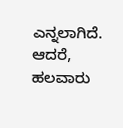ಎನ್ನಲಾಗಿದೆ. ಆದರೆ, ಹಲವಾರು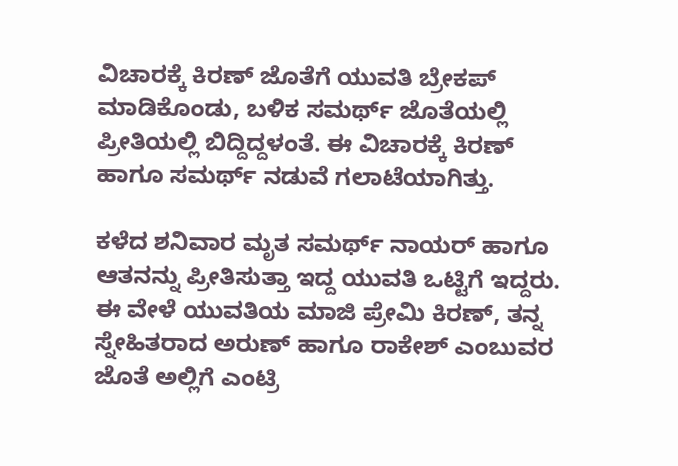ವಿಚಾರಕ್ಕೆ ಕಿರಣ್ ಜೊತೆಗೆ ಯುವತಿ ಬ್ರೇಕಪ್ ಮಾಡಿಕೊಂಡು, ಬಳಿಕ ಸಮರ್ಥ್ ಜೊತೆಯಲ್ಲಿ ಪ್ರೀತಿಯಲ್ಲಿ ಬಿದ್ದಿದ್ದಳಂತೆ. ಈ ವಿಚಾರಕ್ಕೆ ಕಿರಣ್ ಹಾಗೂ ಸಮರ್ಥ್ ನಡುವೆ ಗಲಾಟೆಯಾಗಿತ್ತು.

ಕಳೆದ ಶನಿವಾರ ಮೃತ ಸಮರ್ಥ್ ನಾಯರ್ ಹಾಗೂ ಆತನನ್ನು ಪ್ರೀತಿಸುತ್ತಾ ಇದ್ದ ಯುವತಿ ಒಟ್ಟಿಗೆ ಇದ್ದರು. ಈ ವೇಳೆ ಯುವತಿಯ ಮಾಜಿ ಪ್ರೇಮಿ ಕಿರಣ್, ತನ್ನ ಸ್ನೇಹಿತರಾದ ಅರುಣ್ ಹಾಗೂ ರಾಕೇಶ್ ಎಂಬುವರ ಜೊತೆ ಅಲ್ಲಿಗೆ ಎಂಟ್ರಿ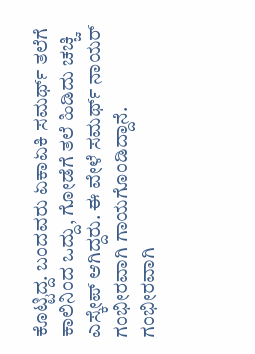ಕೊಟ್ಟಿದ್ದ. ಬಂದವರು ಏಕಾಏಕಿ ಸಮರ್ಥ್ ತಲೆಗೆ ಕಾಲಿನಿಂದ ಒದ್ದು, ಗೋಡೆಗೆ ತಲೆ ಹಿಡಿದು ಚಚ್ಚಿ ಎಸ್ಕೇಪ್ ಆಗಿದ್ದರು. ಈ ವೇಳೆ ಸಮರ್ಥ್ ನಾಯರ್ ಗಂಭೀರವಾಗಿ ಗಾಯಗೊಂಡಿದ್ದಾನೆ. ಗಂಭೀರವಾಗಿ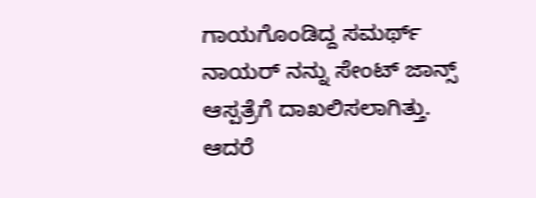ಗಾಯಗೊಂಡಿದ್ದ ಸಮರ್ಥ್ ನಾಯರ್ ನನ್ನು ಸೇಂಟ್ ಜಾನ್ಸ್ ಆಸ್ಪತ್ರೆಗೆ ದಾಖಲಿಸಲಾಗಿತ್ತು. ಆದರೆ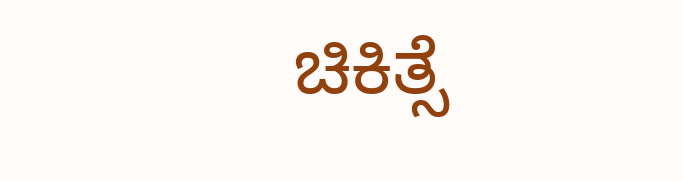ಚಿಕಿತ್ಸೆ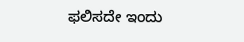ಫಲಿಸದೇ ಇಂದು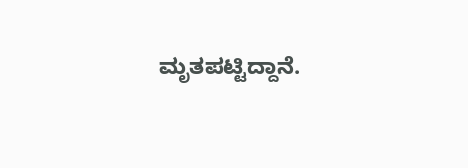ಮೃತಪಟ್ಟಿದ್ದಾನೆ.